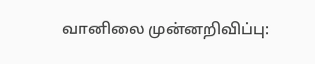வானிலை முன்னறிவிப்பு: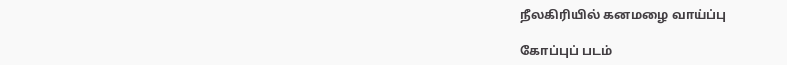நீலகிரியில் கனமழை வாய்ப்பு

கோப்புப் படம்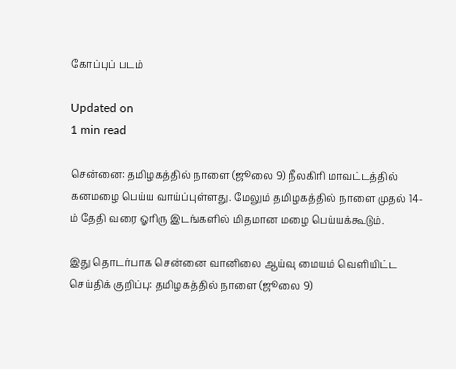கோப்புப் படம்

Updated on
1 min read

சென்னை: தமிழகத்தில் நாளை (ஜூலை 9) நீலகிரி மாவட்டத்தில் கனமழை பெய்ய வாய்ப்புள்ளது. மேலும் தமிழகத்தில் நாளை முதல் 14-ம் தேதி வரை ஓரிரு இடங்களில் மிதமான மழை பெய்யக்கூடும்.

இது தொடர்பாக சென்னை வானிலை ஆய்வு மையம் வெளியிட்ட செய்திக் குறிப்பு: தமிழகத்தில் நாளை (ஜூலை 9)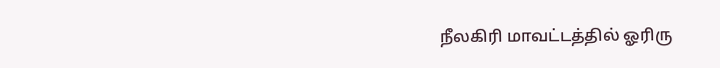நீலகிரி மாவட்டத்தில் ஓரிரு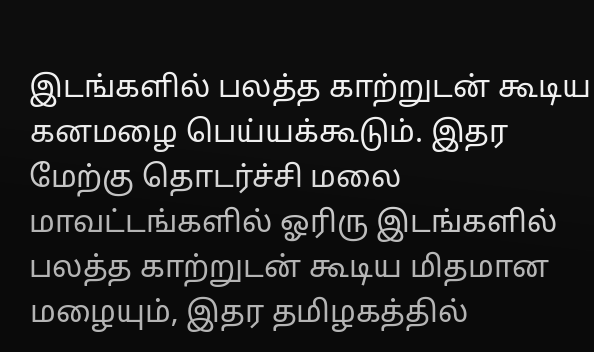இடங்களில் பலத்த காற்றுடன் கூடிய கனமழை பெய்யக்கூடும். இதர மேற்கு தொடர்ச்சி மலை மாவட்டங்களில் ஓரிரு இடங்களில் பலத்த காற்றுடன் கூடிய மிதமான மழையும், இதர தமிழகத்தில்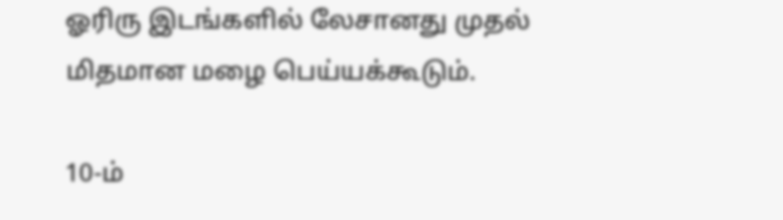ஓரிரு இடங்களில் லேசானது முதல் மிதமான மழை பெய்யக்கூடும்.

10-ம்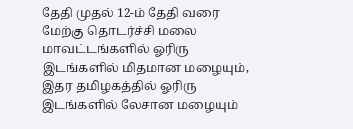தேதி முதல் 12-ம் தேதி வரை மேற்கு தொடர்ச்சி மலை மாவட்டங்களில் ஓரிரு இடங்களில் மிதமான மழையும், இதர தமிழகத்தில் ஓரிரு இடங்களில் லேசான மழையும்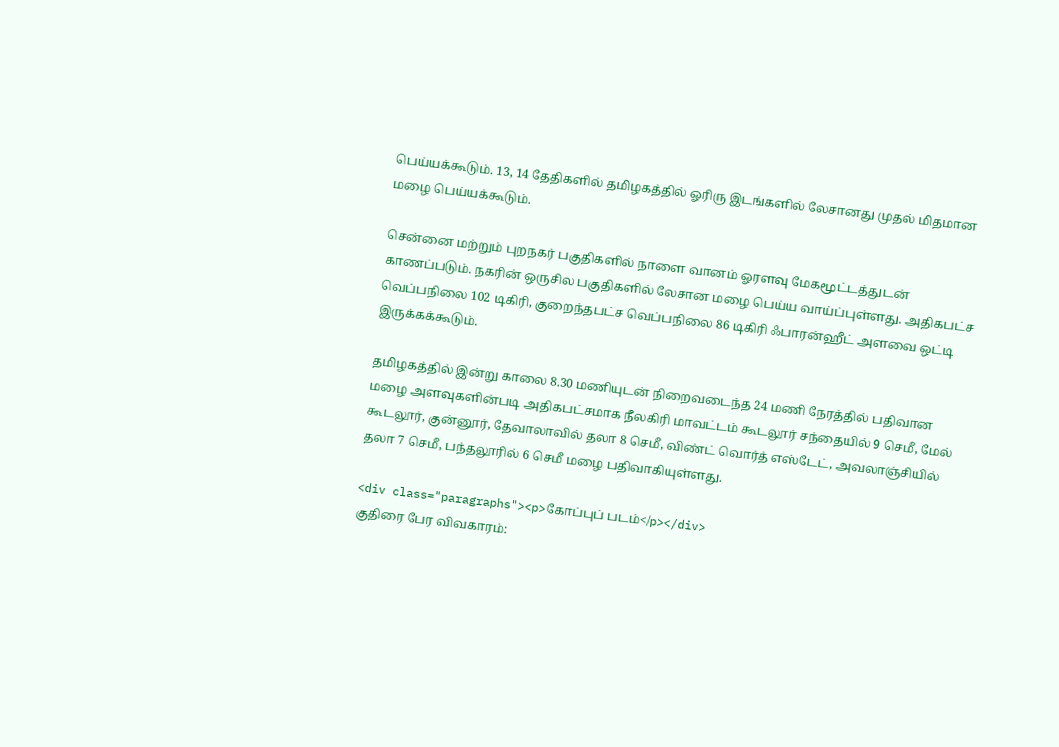பெய்யக்கூடும். 13, 14 தேதிகளில் தமிழகத்தில் ஓரிரு இடங்களில் லேசானது முதல் மிதமான மழை பெய்யக்கூடும்.

சென்னை மற்றும் புறநகர் பகுதிகளில் நாளை வானம் ஓரளவு மேகமூட்டத்துடன் காணப்படும். நகரின் ஒருசில பகுதிகளில் லேசான மழை பெய்ய வாய்ப்புள்ளது. அதிகபட்ச வெப்பநிலை 102 டிகிரி, குறைந்தபட்ச வெப்பநிலை 86 டிகிரி ஃபாரன்ஹீட் அளவை ஒட்டி இருக்கக்கூடும்.

தமிழகத்தில் இன்று காலை 8.30 மணியுடன் நிறைவடைந்த 24 மணி நேரத்தில் பதிவான மழை அளவுகளின்படி அதிகபட்சமாக நீலகிரி மாவட்டம் கூடலூர் சந்தையில் 9 செமீ, மேல் கூடலூர், குன்னூர், தேவாலாவில் தலா 8 செமீ, விண்ட் வொர்த் எஸ்டேட், அவலாஞ்சியில் தலா 7 செமீ, பந்தலூரில் 6 செமீ மழை பதிவாகியுள்ளது.

<div class="paragraphs"><p>கோப்புப் படம்</p></div>
குதிரை பேர விவகாரம்: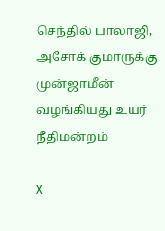செந்தில் பாலாஜி, அசோக் குமாருக்கு முன்ஜாமீன் வழங்கியது உயர் நீதிமன்றம்

X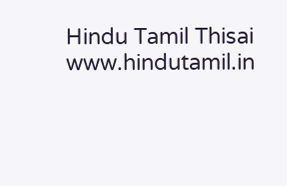Hindu Tamil Thisai
www.hindutamil.in